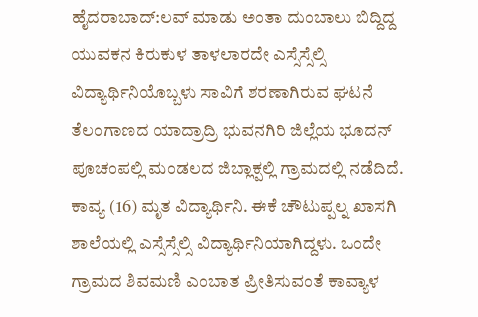ಹೈದರಾಬಾದ್:ಲವ್ ಮಾಡು ಅಂತಾ ದುಂಬಾಲು ಬಿದ್ದಿದ್ದ ಯುವಕನ ಕಿರುಕುಳ ತಾಳಲಾರದೇ ಎಸ್ಸೆಸ್ಸೆಲ್ಸಿ ವಿದ್ಯಾರ್ಥಿನಿಯೊಬ್ಬಳು ಸಾವಿಗೆ ಶರಣಾಗಿರುವ ಘಟನೆ ತೆಲಂಗಾಣದ ಯಾದ್ರಾದ್ರಿ ಭುವನಗಿರಿ ಜಿಲ್ಲೆಯ ಭೂದನ್ ಪೂಚಂಪಲ್ಲಿ ಮಂಡಲದ ಜಿಬ್ಲಾಕ್ಪಲ್ಲಿ ಗ್ರಾಮದಲ್ಲಿ ನಡೆದಿದೆ.
ಕಾವ್ಯ (16) ಮೃತ ವಿದ್ಯಾರ್ಥಿನಿ. ಈಕೆ ಚೌಟುಪ್ಪಲ್ನ ಖಾಸಗಿ ಶಾಲೆಯಲ್ಲಿ ಎಸ್ಸೆಸ್ಸೆಲ್ಸಿ ವಿದ್ಯಾರ್ಥಿನಿಯಾಗಿದ್ದಳು. ಒಂದೇ ಗ್ರಾಮದ ಶಿವಮಣಿ ಎಂಬಾತ ಪ್ರೀತಿಸುವಂತೆ ಕಾವ್ಯಾಳ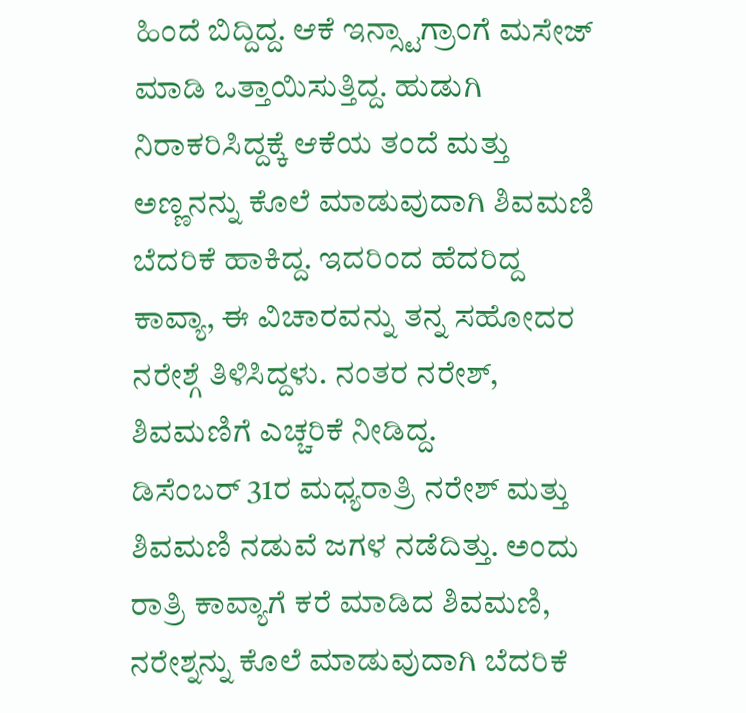ಹಿಂದೆ ಬಿದ್ದಿದ್ದ. ಆಕೆ ಇನ್ಸ್ಟಾಗ್ರಾಂಗೆ ಮಸೇಜ್ ಮಾಡಿ ಒತ್ತಾಯಿಸುತ್ತಿದ್ದ. ಹುಡುಗಿ ನಿರಾಕರಿಸಿದ್ದಕ್ಕೆ ಆಕೆಯ ತಂದೆ ಮತ್ತು ಅಣ್ಣನನ್ನು ಕೊಲೆ ಮಾಡುವುದಾಗಿ ಶಿವಮಣಿ ಬೆದರಿಕೆ ಹಾಕಿದ್ದ. ಇದರಿಂದ ಹೆದರಿದ್ದ ಕಾವ್ಯಾ, ಈ ವಿಚಾರವನ್ನು ತನ್ನ ಸಹೋದರ ನರೇಶ್ಗೆ ತಿಳಿಸಿದ್ದಳು. ನಂತರ ನರೇಶ್, ಶಿವಮಣಿಗೆ ಎಚ್ಚರಿಕೆ ನೀಡಿದ್ದ.
ಡಿಸೆಂಬರ್ 31ರ ಮಧ್ಯರಾತ್ರಿ ನರೇಶ್ ಮತ್ತು ಶಿವಮಣಿ ನಡುವೆ ಜಗಳ ನಡೆದಿತ್ತು. ಅಂದು ರಾತ್ರಿ ಕಾವ್ಯಾಗೆ ಕರೆ ಮಾಡಿದ ಶಿವಮಣಿ, ನರೇಶ್ನನ್ನು ಕೊಲೆ ಮಾಡುವುದಾಗಿ ಬೆದರಿಕೆ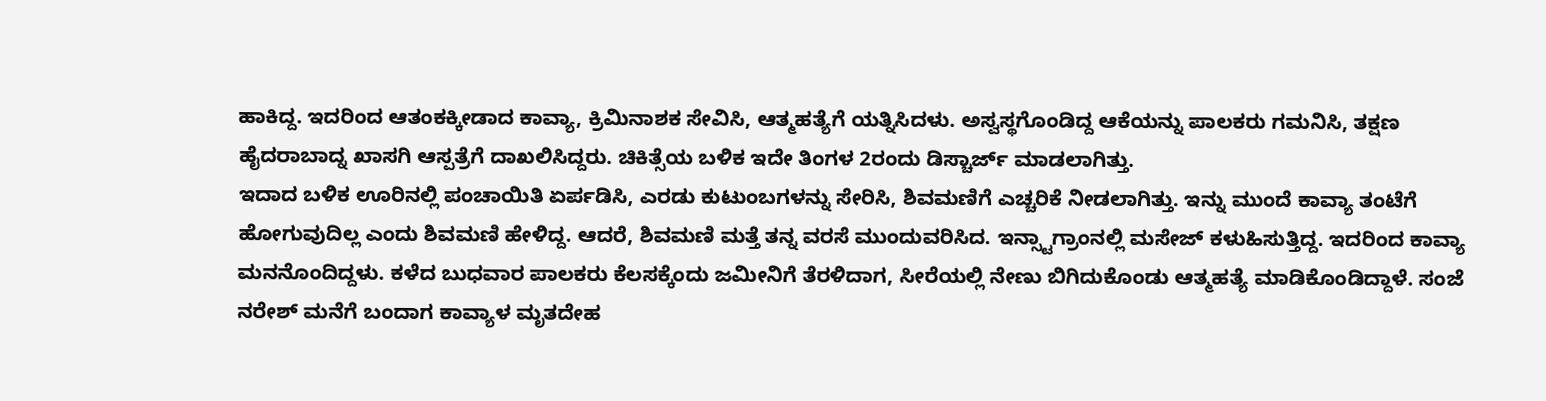ಹಾಕಿದ್ದ. ಇದರಿಂದ ಆತಂಕಕ್ಕೀಡಾದ ಕಾವ್ಯಾ, ಕ್ರಿಮಿನಾಶಕ ಸೇವಿಸಿ, ಆತ್ಮಹತ್ಯೆಗೆ ಯತ್ನಿಸಿದಳು. ಅಸ್ವಸ್ಥಗೊಂಡಿದ್ದ ಆಕೆಯನ್ನು ಪಾಲಕರು ಗಮನಿಸಿ, ತಕ್ಷಣ ಹೈದರಾಬಾದ್ನ ಖಾಸಗಿ ಆಸ್ಪತ್ರೆಗೆ ದಾಖಲಿಸಿದ್ದರು. ಚಿಕಿತ್ಸೆಯ ಬಳಿಕ ಇದೇ ತಿಂಗಳ 2ರಂದು ಡಿಸ್ಚಾರ್ಜ್ ಮಾಡಲಾಗಿತ್ತು.
ಇದಾದ ಬಳಿಕ ಊರಿನಲ್ಲಿ ಪಂಚಾಯಿತಿ ಏರ್ಪಡಿಸಿ, ಎರಡು ಕುಟುಂಬಗಳನ್ನು ಸೇರಿಸಿ, ಶಿವಮಣಿಗೆ ಎಚ್ಚರಿಕೆ ನೀಡಲಾಗಿತ್ತು. ಇನ್ನು ಮುಂದೆ ಕಾವ್ಯಾ ತಂಟೆಗೆ ಹೋಗುವುದಿಲ್ಲ ಎಂದು ಶಿವಮಣಿ ಹೇಳಿದ್ದ. ಆದರೆ, ಶಿವಮಣಿ ಮತ್ತೆ ತನ್ನ ವರಸೆ ಮುಂದುವರಿಸಿದ. ಇನ್ಸ್ಟಾಗ್ರಾಂನಲ್ಲಿ ಮಸೇಜ್ ಕಳುಹಿಸುತ್ತಿದ್ದ. ಇದರಿಂದ ಕಾವ್ಯಾ ಮನನೊಂದಿದ್ದಳು. ಕಳೆದ ಬುಧವಾರ ಪಾಲಕರು ಕೆಲಸಕ್ಕೆಂದು ಜಮೀನಿಗೆ ತೆರಳಿದಾಗ, ಸೀರೆಯಲ್ಲಿ ನೇಣು ಬಿಗಿದುಕೊಂಡು ಆತ್ಮಹತ್ಯೆ ಮಾಡಿಕೊಂಡಿದ್ದಾಳೆ. ಸಂಜೆ ನರೇಶ್ ಮನೆಗೆ ಬಂದಾಗ ಕಾವ್ಯಾಳ ಮೃತದೇಹ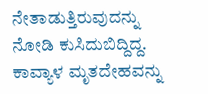ನೇತಾಡುತ್ತಿರುವುದನ್ನು ನೋಡಿ ಕುಸಿದುಬಿದ್ದಿದ್ದ.
ಕಾವ್ಯಾಳ ಮೃತದೇಹವನ್ನು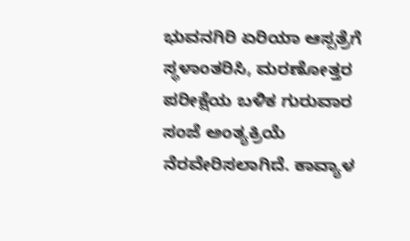ಭುವನಗಿರಿ ಏರಿಯಾ ಆಸ್ಪತ್ರೆಗೆ ಸ್ಥಳಾಂತರಿಸಿ, ಮರಣೋತ್ತರ ಪರೀಕ್ಷೆಯ ಬಳಿಕ ಗುರುವಾರ ಸಂಜೆ ಅಂತ್ಯಕ್ರಿಯೆ ನೆರವೇರಿಸಲಾಗಿದೆ. ಕಾವ್ಯಾಳ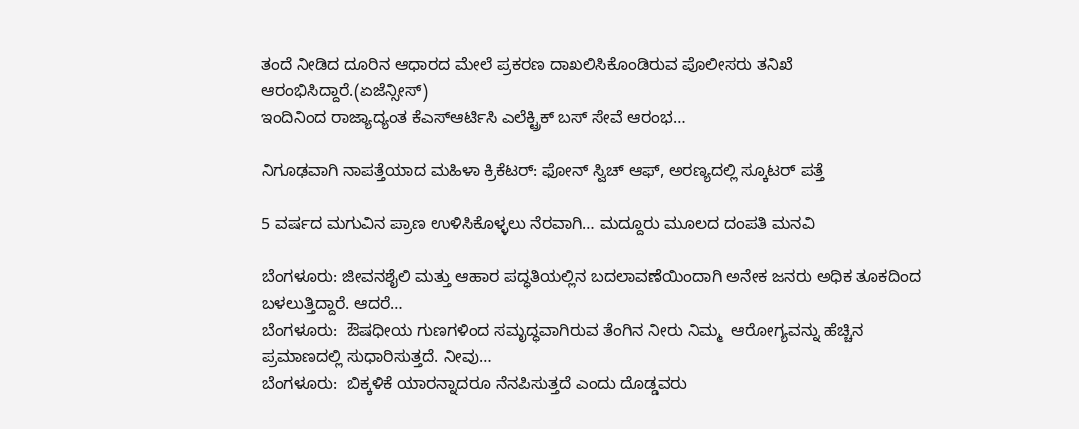ತಂದೆ ನೀಡಿದ ದೂರಿನ ಆಧಾರದ ಮೇಲೆ ಪ್ರಕರಣ ದಾಖಲಿಸಿಕೊಂಡಿರುವ ಪೊಲೀಸರು ತನಿಖೆ ಆರಂಭಿಸಿದ್ದಾರೆ.(ಏಜೆನ್ಸೀಸ್)
ಇಂದಿನಿಂದ ರಾಜ್ಯಾದ್ಯಂತ ಕೆಎಸ್ಆರ್ಟಿಸಿ ಎಲೆಕ್ಟ್ರಿಕ್ ಬಸ್ ಸೇವೆ ಆರಂಭ…

ನಿಗೂಢವಾಗಿ ನಾಪತ್ತೆಯಾದ ಮಹಿಳಾ ಕ್ರಿಕೆಟರ್: ಫೋನ್ ಸ್ವಿಚ್ ಆಫ್, ಅರಣ್ಯದಲ್ಲಿ ಸ್ಕೂಟರ್ ಪತ್ತೆ

5 ವರ್ಷದ ಮಗುವಿನ ಪ್ರಾಣ ಉಳಿಸಿಕೊಳ್ಳಲು ನೆರವಾಗಿ… ಮದ್ದೂರು ಮೂಲದ ದಂಪತಿ ಮನವಿ

ಬೆಂಗಳೂರು: ಜೀವನಶೈಲಿ ಮತ್ತು ಆಹಾರ ಪದ್ಧತಿಯಲ್ಲಿನ ಬದಲಾವಣೆಯಿಂದಾಗಿ ಅನೇಕ ಜನರು ಅಧಿಕ ತೂಕದಿಂದ ಬಳಲುತ್ತಿದ್ದಾರೆ. ಆದರೆ…
ಬೆಂಗಳೂರು:  ಔಷಧೀಯ ಗುಣಗಳಿಂದ ಸಮೃದ್ಧವಾಗಿರುವ ತೆಂಗಿನ ನೀರು ನಿಮ್ಮ  ಆರೋಗ್ಯವನ್ನು ಹೆಚ್ಚಿನ ಪ್ರಮಾಣದಲ್ಲಿ ಸುಧಾರಿಸುತ್ತದೆ. ನೀವು…
ಬೆಂಗಳೂರು:  ಬಿಕ್ಕಳಿಕೆ ಯಾರನ್ನಾದರೂ ನೆನಪಿಸುತ್ತದೆ ಎಂದು ದೊಡ್ಡವರು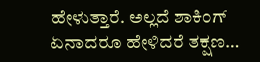ಹೇಳುತ್ತಾರೆ. ಅಲ್ಲದೆ ಶಾಕಿಂಗ್ ಏನಾದರೂ ಹೇಳಿದರೆ ತಕ್ಷಣ…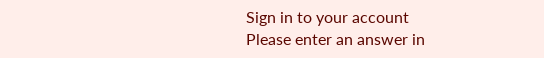Sign in to your account
Please enter an answer in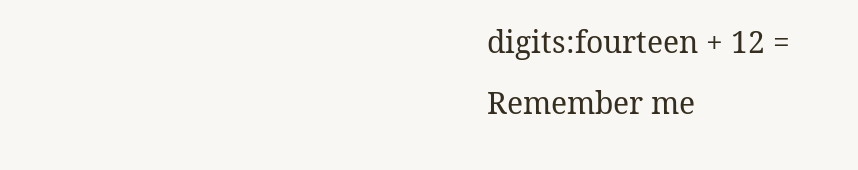digits:fourteen + 12 =
Remember me